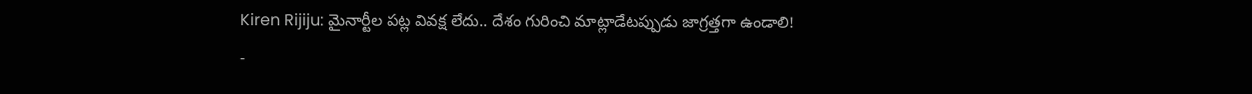Kiren Rijiju: మైనార్టీల పట్ల వివక్ష లేదు.. దేశం గురించి మాట్లాడేటప్పుడు జాగ్రత్తగా ఉండాలి!
-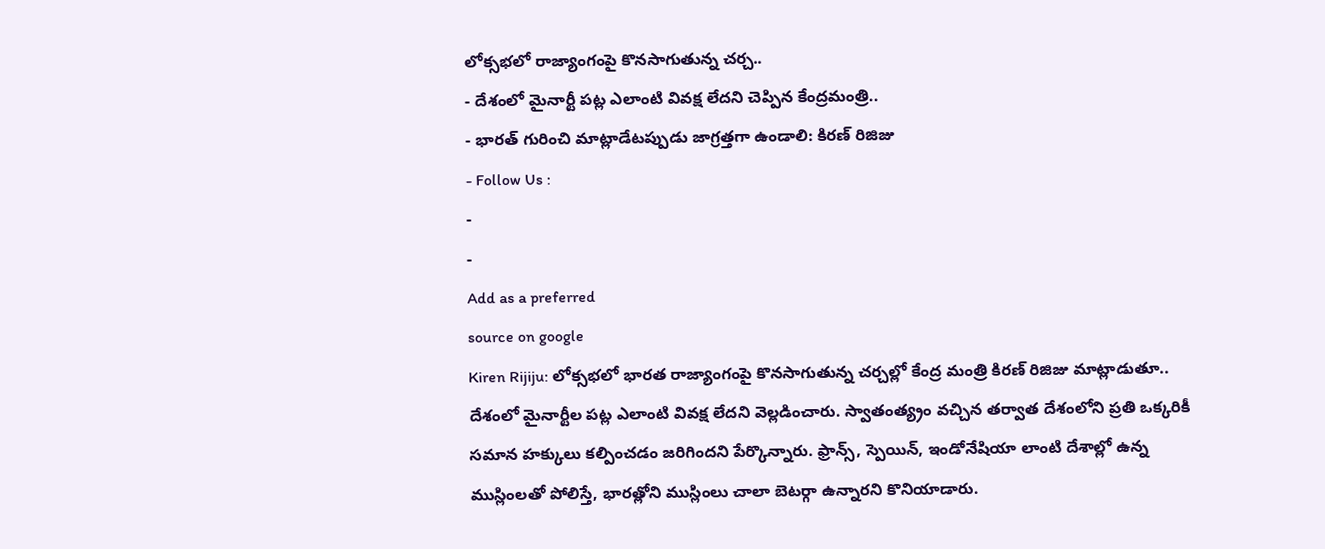లోక్సభలో రాజ్యాంగంపై కొనసాగుతున్న చర్చ..
- దేశంలో మైనార్టీ పట్ల ఎలాంటి వివక్ష లేదని చెప్పిన కేంద్రమంత్రి..
- భారత్ గురించి మాట్లాడేటప్పుడు జాగ్రత్తగా ఉండాలి: కిరణ్ రిజిజు
- Follow Us :
-
-
Add as a preferred
source on google
Kiren Rijiju: లోక్సభలో భారత రాజ్యాంగంపై కొనసాగుతున్న చర్చల్లో కేంద్ర మంత్రి కిరణ్ రిజిజు మాట్లాడుతూ.. దేశంలో మైనార్టీల పట్ల ఎలాంటి వివక్ష లేదని వెల్లడించారు. స్వాతంత్య్రం వచ్చిన తర్వాత దేశంలోని ప్రతి ఒక్కరికీ సమాన హక్కులు కల్పించడం జరిగిందని పేర్కొన్నారు. ఫ్రాన్స్, స్పెయిన్, ఇండోనేషియా లాంటి దేశాల్లో ఉన్న ముస్లింలతో పోలిస్తే, భారత్లోని ముస్లింలు చాలా బెటర్గా ఉన్నారని కొనియాడారు.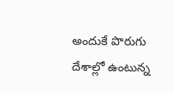అందుకే పొరుగు దేశాల్లో ఉంటున్న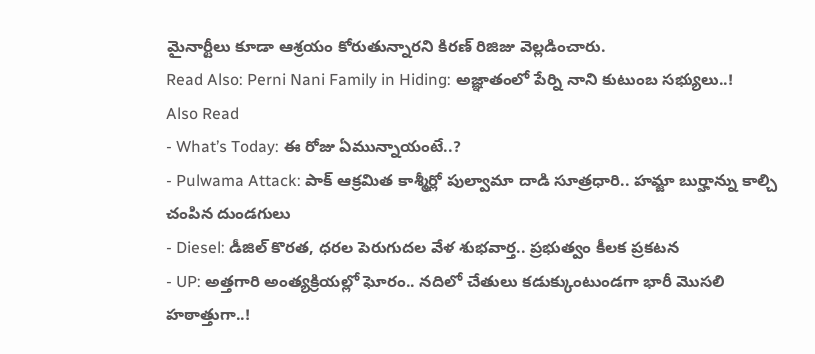మైనార్టీలు కూడా ఆశ్రయం కోరుతున్నారని కిరణ్ రిజిజు వెల్లడించారు.
Read Also: Perni Nani Family in Hiding: అజ్ఞాతంలో పేర్ని నాని కుటుంబ సభ్యులు..!
Also Read
- What’s Today: ఈ రోజు ఏమున్నాయంటే..?
- Pulwama Attack: పాక్ ఆక్రమిత కాశ్మీర్లో పుల్వామా దాడి సూత్రధారి.. హమ్జా బుర్హాన్ను కాల్చి చంపిన దుండగులు
- Diesel: డీజిల్ కొరత, ధరల పెరుగుదల వేళ శుభవార్త.. ప్రభుత్వం కీలక ప్రకటన
- UP: అత్తగారి అంత్యక్రియల్లో ఘోరం.. నదిలో చేతులు కడుక్కుంటుండగా భారీ మొసలి హఠాత్తుగా..!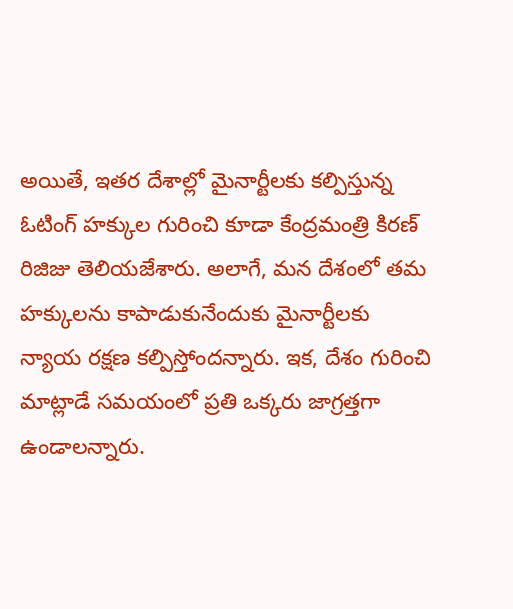అయితే, ఇతర దేశాల్లో మైనార్టీలకు కల్పిస్తున్న ఓటింగ్ హక్కుల గురించి కూడా కేంద్రమంత్రి కిరణ్ రిజిజు తెలియజేశారు. అలాగే, మన దేశంలో తమ హక్కులను కాపాడుకునేందుకు మైనార్టీలకు న్యాయ రక్షణ కల్పిస్తోందన్నారు. ఇక, దేశం గురించి మాట్లాడే సమయంలో ప్రతి ఒక్కరు జాగ్రత్తగా ఉండాలన్నారు.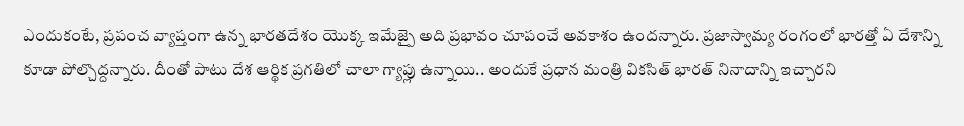ఎందుకంటే, ప్రపంచ వ్యాప్తంగా ఉన్న భారతదేశం యొక్క ఇమేజ్పై అది ప్రభావం చూపంచే అవకాశం ఉందన్నారు. ప్రజాస్వామ్య రంగంలో భారత్తో ఏ దేశాన్ని కూడా పోల్చొద్దన్నారు. దీంతో పాటు దేశ ఆర్థిక ప్రగతిలో చాలా గ్యాప్లు ఉన్నాయి.. అందుకే ప్రధాన మంత్రి వికసిత్ భారత్ నినాదాన్ని ఇచ్చారని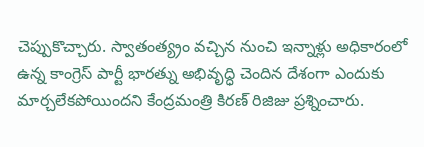చెప్పుకొచ్చారు. స్వాతంత్య్రం వచ్చిన నుంచి ఇన్నాళ్లు అధికారంలో ఉన్న కాంగ్రెస్ పార్టీ భారత్ను అభివృద్ధి చెందిన దేశంగా ఎందుకు మార్చలేకపోయిందని కేంద్రమంత్రి కిరణ్ రిజిజు ప్రశ్నించారు.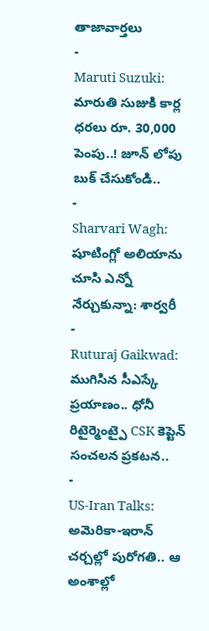తాజావార్తలు
-
Maruti Suzuki: మారుతి సుజుకి కార్ల ధరలు రూ. 30,000 పెంపు..! జూన్ లోపు బుక్ చేసుకోండి..
-
Sharvari Wagh: షూటింగ్లో అలియాను చూసి ఎన్నో నేర్చుకున్నా: శార్వరీ
-
Ruturaj Gaikwad: ముగిసిన సీఎస్కే ప్రయాణం.. ధోనీ రిటైర్మెంట్పై CSK కెప్టెన్ సంచలన ప్రకటన..
-
US-Iran Talks: అమెరికా-ఇరాన్ చర్చల్లో పురోగతి.. ఆ అంశాల్లో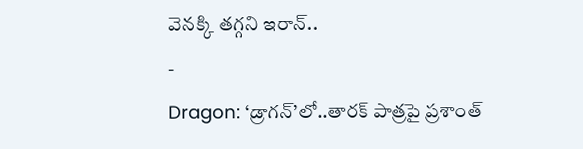వెనక్కి తగ్గని ఇరాన్..
-
Dragon: ‘డ్రాగన్’లో..తారక్ పాత్రపై ప్రశాంత్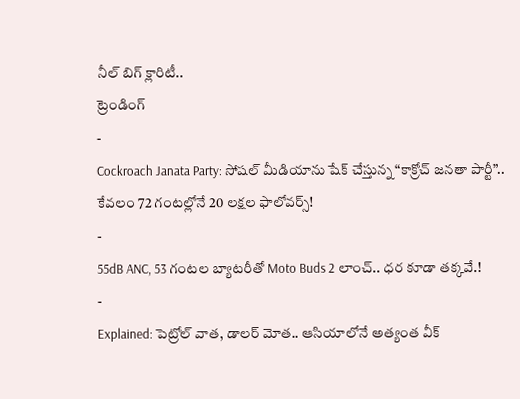నీల్ బిగ్ క్లారిటీ..
ట్రెండింగ్
-
Cockroach Janata Party: సోషల్ మీడియాను షేక్ చేస్తున్న “కాక్రోచ్ జనతా పార్టీ”.. కేవలం 72 గంటల్లోనే 20 లక్షల ఫాలోవర్స్!
-
55dB ANC, 53 గంటల బ్యాటరీతో Moto Buds 2 లాంచ్.. ధర కూడా తక్కవే.!
-
Explained: పెట్రోల్ వాత, డాలర్ మోత.. ఆసియాలోనే అత్యంత వీక్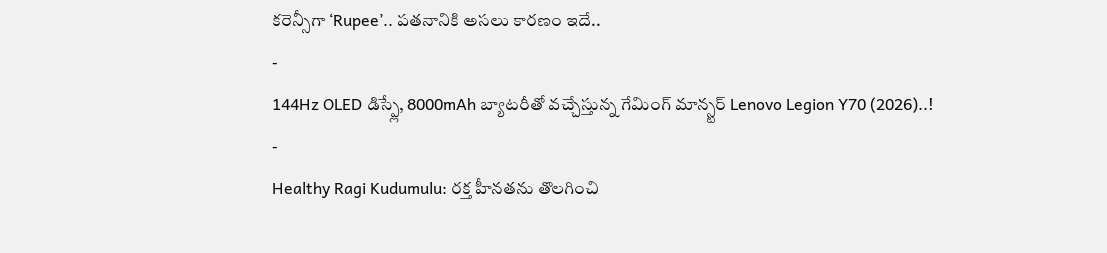కరెన్సీగా ‘Rupee’.. పతనానికి అసలు కారణం ఇదే..
-
144Hz OLED డిస్ప్లే, 8000mAh బ్యాటరీతో వచ్చేస్తున్న గేమింగ్ మాన్స్టర్ Lenovo Legion Y70 (2026)..!
-
Healthy Ragi Kudumulu: రక్త హీనతను తొలగించి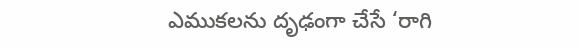ఎముకలను దృఢంగా చేసే ‘రాగి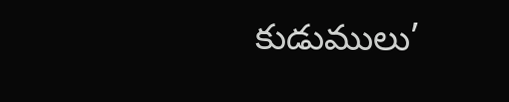కుడుములు’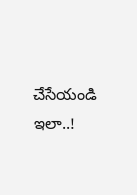చేసేయండి ఇలా..!